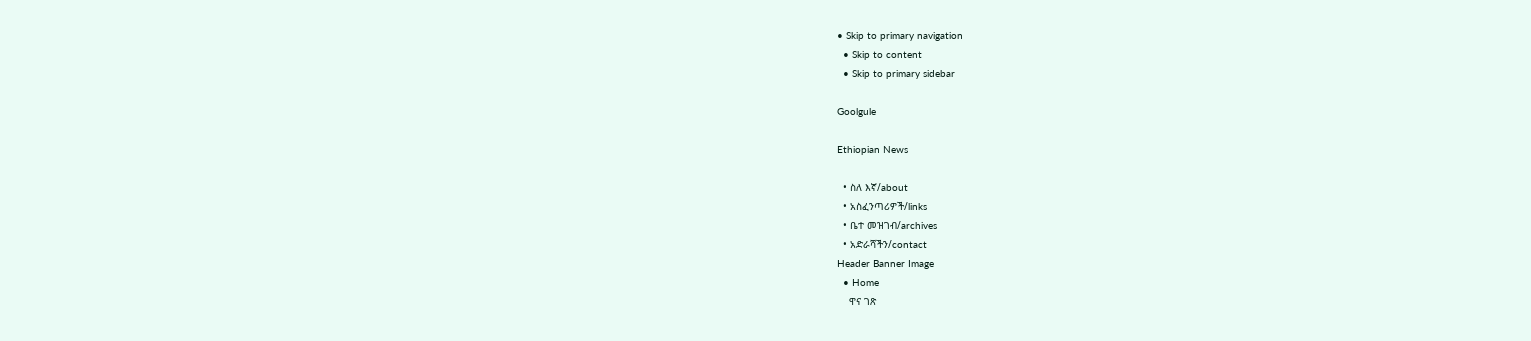• Skip to primary navigation
  • Skip to content
  • Skip to primary sidebar

Goolgule

Ethiopian News

  • ስለ እኛ/about
  • አስፈንጣሪዎች/links
  • ቤተ መዝገብ/archives
  • አድራሻችን/contact
Header Banner Image
  • Home
    ዋና ገጽ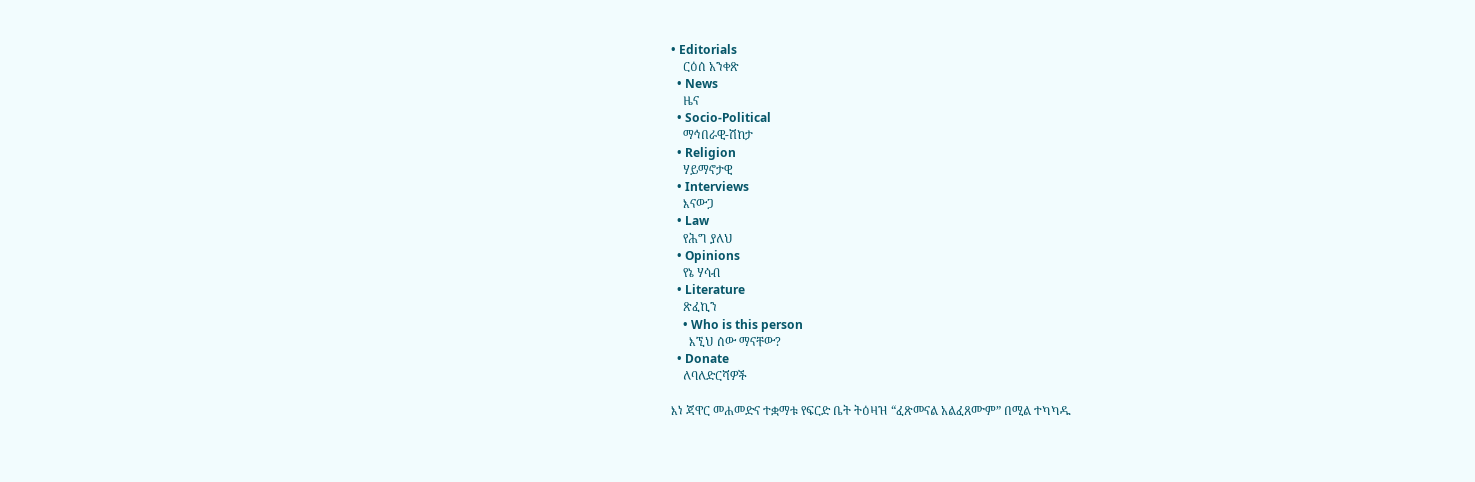• Editorials
    ርዕሰ አንቀጽ
  • News
    ዜና
  • Socio-Political
    ማኅበራዊ-ሽከታ
  • Religion
    ሃይማኖታዊ
  • Interviews
    እናውጋ
  • Law
    የሕግ ያለህ
  • Opinions
    የኔ ሃሳብ
  • Literature
    ጽፈኪን
    • Who is this person
      እኚህ ሰው ማናቸው?
  • Donate
    ለባለድርሻዎች

እነ ጃዋር መሐመድና ተቋማቱ የፍርድ ቤት ትዕዛዝ “ፈጽመናል አልፈጸሙም” በሚል ተካካዱ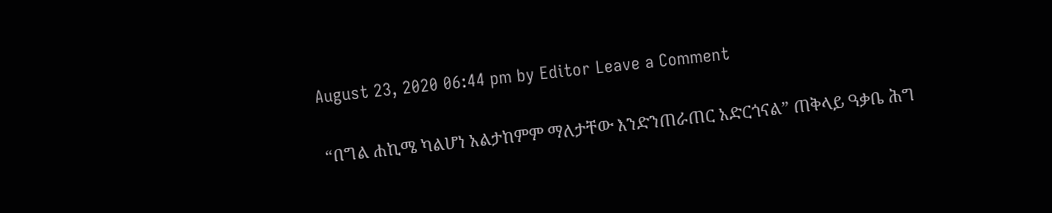August 23, 2020 06:44 pm by Editor Leave a Comment

 “በግል ሐኪሜ ካልሆነ አልታከምም ማለታቸው እንድንጠራጠር አድርጎናል” ጠቅላይ ዓቃቤ ሕግ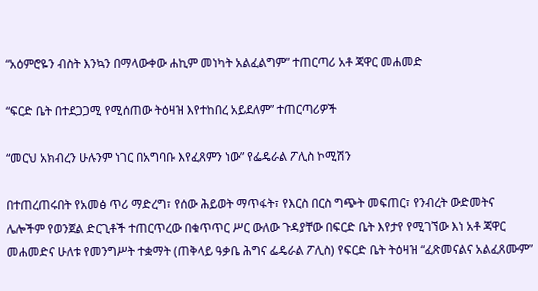“አዕምሮዬን ብስት እንኳን በማላውቀው ሐኪም መነካት አልፈልግም” ተጠርጣሪ አቶ ጃዋር መሐመድ

“ፍርድ ቤት በተደጋጋሚ የሚሰጠው ትዕዛዝ እየተከበረ አይደለም” ተጠርጣሪዎች

“መርህ አክብረን ሁሉንም ነገር በአግባቡ እየፈጸምን ነው” የፌዴራል ፖሊስ ኮሚሽን

በተጠረጠሩበት የአመፅ ጥሪ ማድረግ፣ የሰው ሕይወት ማጥፋት፣ የእርስ በርስ ግጭት መፍጠር፣ የንብረት ውድመትና ሌሎችም የወንጀል ድርጊቶች ተጠርጥረው በቁጥጥር ሥር ውለው ጉዳያቸው በፍርድ ቤት እየታየ የሚገኘው እነ አቶ ጃዋር መሐመድና ሁለቱ የመንግሥት ተቋማት (ጠቅላይ ዓቃቤ ሕግና ፌዴራል ፖሊስ) የፍርድ ቤት ትዕዛዝ “ፈጽመናልና አልፈጸሙም”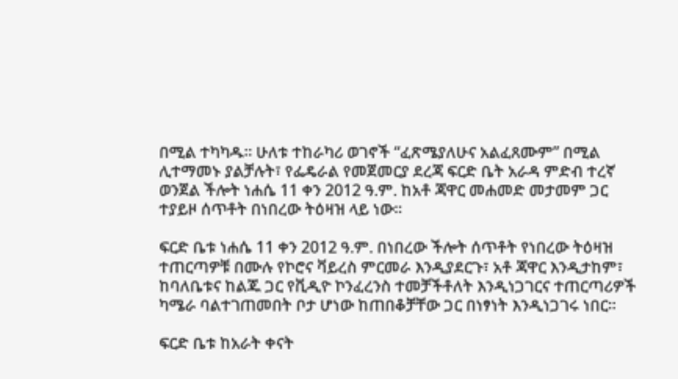በሚል ተካካዱ። ሁለቱ ተከራካሪ ወገኖች “ፈጽሜያለሁና አልፈጸሙም” በሚል ሊተማመኑ ያልቻሉት፣ የፌዴራል የመጀመርያ ደረጃ ፍርድ ቤት አራዳ ምድብ ተረኛ ወንጀል ችሎት ነሐሴ 11 ቀን 2012 ዓ.ም. ከአቶ ጃዋር መሐመድ መታመም ጋር ተያይዞ ሰጥቶት በነበረው ትዕዛዝ ላይ ነው።

ፍርድ ቤቱ ነሐሴ 11 ቀን 2012 ዓ.ም. በነበረው ችሎት ሰጥቶት የነበረው ትዕዛዝ ተጠርጣዎቹ በሙሉ የኮሮና ቫይረስ ምርመራ እንዲያደርጉ፣ አቶ ጃዋር እንዲታከም፣ ከባለቤቱና ከልጁ ጋር የቪዲዮ ኮንፈረንስ ተመቻችቶለት እንዲነጋገርና ተጠርጣሪዎች ካሜራ ባልተገጠመበት ቦታ ሆነው ከጠበቆቻቸው ጋር በነፃነት እንዲነጋገሩ ነበር።

ፍርድ ቤቱ ከአራት ቀናት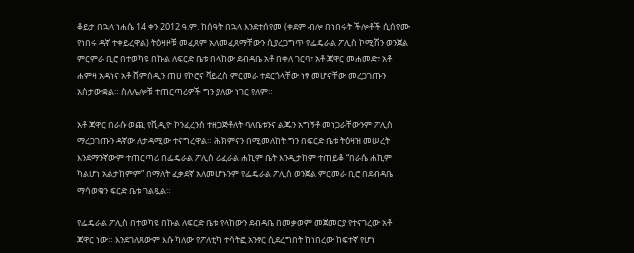ቆይታ በኋላ ነሐሴ 14 ቀን 2012 ዓ.ም. ከሰዓት በኋላ እንደተሰየመ (ቀደም ብሎ በነበሩት ችሎቶች ሲሰየሙ የነበሩ ዳኛ ተቀይረዋል) ትዕዛዞቹ መፈጸም አለመፈጸማቸውን ሲያረጋግጥ የፌዴራል ፖሊስ ኮሚሽን ወንጀል ምርምራ ቢሮ በተወካዩ በኩል ለፍርድ ቤቱ በላከው ደብዳቤ አቶ በቀለ ገርባ፣ አቶ ጃዋር መሐመድ፣ አቶ ሐምዛ አዳነና አቶ ሸምሰዲን ጠሀ የኮሮና ቫይረስ ምርመራ ተደርጎላቸው ነፃ መሆናቸው መረጋገጡን አስታውቋል። ስለሌሎቹ ተጠርጣሪዎች ግን ያለው ነገር የለም።

አቶ ጃዋር በራሱ ወጪ የቪዲዮ ኮንፈረንስ ተዘጋጅቶለት ባለቤቱንና ልጁን አግኝቶ መነጋራቸውንም ፖሊስ ማረጋገጡን ዳኛው ለታዳሚው ተናግረዋል። ሕክምናን በሚመለከት ግን በፍርድ ቤቱ ትዕዛዝ መሠረት እንደማንኛውም ተጠርጣሪ በፌዴራል ፖሊስ ሪፈራል ሐኪም ቤት እንዲታከም ተጠይቆ “በራሴ ሐኪም ካልሆነ አልታከምም” በማለት ፈቃደኛ አለመሆኑንም የፌዴራል ፖሊስ ወንጀል ምርመራ ቢሮ በደብዳቤ ማሳወቁን ፍርድ ቤቱ ገልጿል።

የፌዴራል ፖሊስ በተወካዩ በኩል ለፍርድ ቤቱ የላከውን ደብዳቤ በመቃወም መጀመርያ የተናገረው አቶ ጃዋር ነው። እንደገለጸውም እሱ ካለው የፖለቲካ ተሳትፎ አንፃር ሲደረግበት ከነበረው ከፍተኛ የሆነ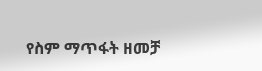የስም ማጥፋት ዘመቻ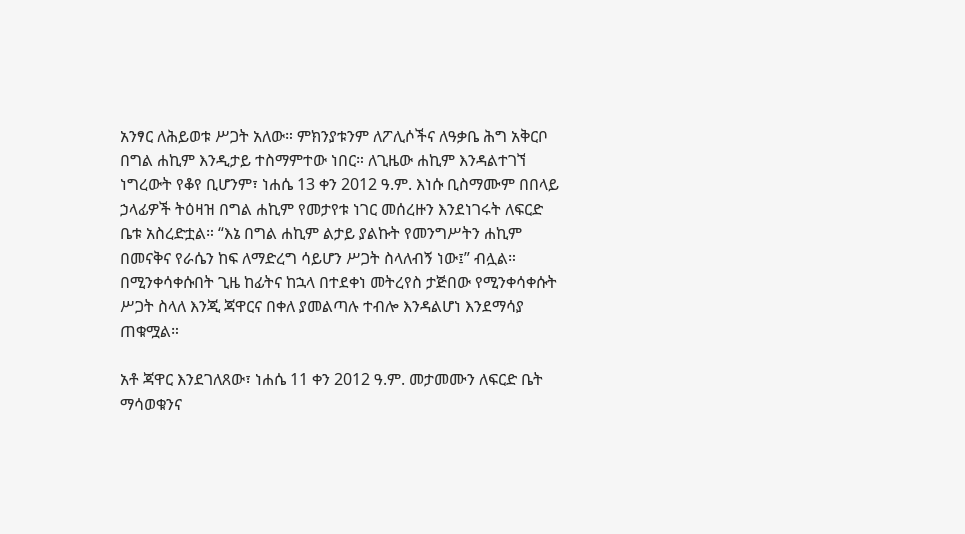አንፃር ለሕይወቱ ሥጋት አለው። ምክንያቱንም ለፖሊሶችና ለዓቃቤ ሕግ አቅርቦ በግል ሐኪም እንዲታይ ተስማምተው ነበር። ለጊዜው ሐኪም እንዳልተገኘ ነግረውት የቆየ ቢሆንም፣ ነሐሴ 13 ቀን 2012 ዓ.ም. እነሱ ቢስማሙም በበላይ ኃላፊዎች ትዕዛዝ በግል ሐኪም የመታየቱ ነገር መሰረዙን እንደነገሩት ለፍርድ ቤቱ አስረድቷል። “እኔ በግል ሐኪም ልታይ ያልኩት የመንግሥትን ሐኪም በመናቅና የራሴን ከፍ ለማድረግ ሳይሆን ሥጋት ስላለብኝ ነው፤” ብሏል። በሚንቀሳቀሱበት ጊዜ ከፊትና ከኋላ በተደቀነ መትረየስ ታጅበው የሚንቀሳቀሱት ሥጋት ስላለ እንጂ ጃዋርና በቀለ ያመልጣሉ ተብሎ እንዳልሆነ እንደማሳያ ጠቁሟል።

አቶ ጃዋር እንደገለጸው፣ ነሐሴ 11 ቀን 2012 ዓ.ም. መታመሙን ለፍርድ ቤት ማሳወቁንና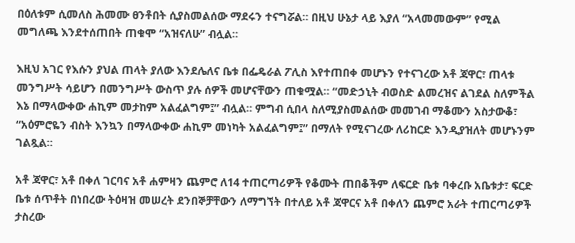በዕለቱም ሲመለስ ሕመሙ ፀንቶበት ሲያስመልሰው ማደሩን ተናግሯል። በዚህ ሁኔታ ላይ እያለ “አላመመውም” የሚል መግለጫ እንደተሰጠበት ጠቁሞ “አዝናለሁ” ብሏል።

እዚህ አገር የእሱን ያህል ጠላት ያለው እንደሌለና ቤቱ በፌዴራል ፖሊስ እየተጠበቀ መሆኑን የተናገረው አቶ ጃዋር፣ ጠላቱ መንግሥት ሳይሆን በመንግሥት ውስጥ ያሉ ሰዎች መሆናቸውን ጠቁሟል። “መድኃኒት ብወስድ ልመረዝና ልገደል ስለምችል እኔ በማላውቀው ሐኪም መታከም አልፈልግም፤” ብሏል። ምግብ ሲበላ ስለሚያስመልሰው መመገብ ማቆሙን አስታውቆ፣ “አዕምሮዬን ብስት እንኳን በማላውቀው ሐኪም መነካት አልፈልግም፤” በማለት የሚናገረው ለሪከርድ እንዲያዝለት መሆኑንም ገልጿል።

አቶ ጃዋር፣ አቶ በቀለ ገርባና አቶ ሐምዛን ጨምሮ ለ14 ተጠርጣሪዎች የቆሙት ጠበቆችም ለፍርድ ቤቱ ባቀረቡ አቤቱታ፣ ፍርድ ቤቱ ሰጥቶት በነበረው ትዕዛዝ መሠረት ደንበኞቻቸውን ለማግኘት በተለይ አቶ ጃዋርና አቶ በቀለን ጨምሮ አራት ተጠርጣሪዎች ታስረው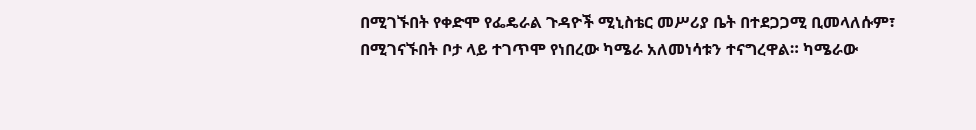በሚገኙበት የቀድሞ የፌዴራል ጉዳዮች ሚኒስቴር መሥሪያ ቤት በተደጋጋሚ ቢመላለሱም፣ በሚገናኙበት ቦታ ላይ ተገጥሞ የነበረው ካሜራ አለመነሳቱን ተናግረዋል። ካሜራው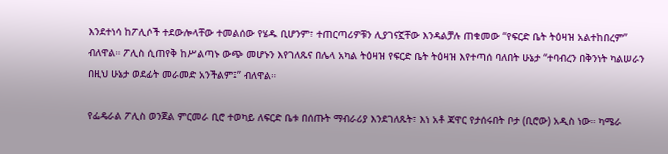እንደተነሳ ከፖሊሶች ተደውሎላቸው ተመልሰው የሄዱ ቢሆንም፣ ተጠርጣሪዎቹን ሊያገናኟቸው እንዳልቻሉ ጠቁመው “የፍርድ ቤት ትዕዛዝ አልተከበረም” ብለዋል። ፖሊስ ሲጠየቅ ከሥልጣኑ ውጭ መሆኑን እየገለጹና በሌላ አካል ትዕዛዝ የፍርድ ቤት ትዕዛዝ እየተጣሰ ባለበት ሁኔታ “ተባብረን በቅንነት ካልሠራን በዚህ ሁኔታ ወደፊት መራመድ አንችልም፤” ብለዋል።

የፌዴራል ፖሊስ ወንጀል ምርመራ ቢሮ ተወካይ ለፍርድ ቤቱ በሰጡት ማብራሪያ እንደገለጹት፣ እነ አቶ ጃዋር የታሰሩበት ቦታ (ቢሮው) አዲስ ነው። ካሜራ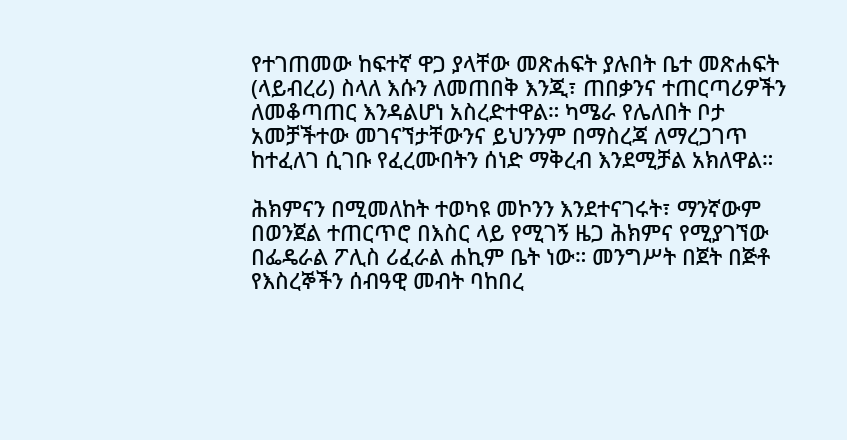የተገጠመው ከፍተኛ ዋጋ ያላቸው መጽሐፍት ያሉበት ቤተ መጽሐፍት (ላይብረሪ) ስላለ እሱን ለመጠበቅ እንጂ፣ ጠበቃንና ተጠርጣሪዎችን ለመቆጣጠር እንዳልሆነ አስረድተዋል። ካሜራ የሌለበት ቦታ አመቻችተው መገናኘታቸውንና ይህንንም በማስረጃ ለማረጋገጥ ከተፈለገ ሲገቡ የፈረሙበትን ሰነድ ማቅረብ እንደሚቻል አክለዋል።

ሕክምናን በሚመለከት ተወካዩ መኮንን እንደተናገሩት፣ ማንኛውም በወንጀል ተጠርጥሮ በእስር ላይ የሚገኝ ዜጋ ሕክምና የሚያገኘው በፌዴራል ፖሊስ ሪፈራል ሐኪም ቤት ነው። መንግሥት በጀት በጅቶ የእስረኞችን ሰብዓዊ መብት ባከበረ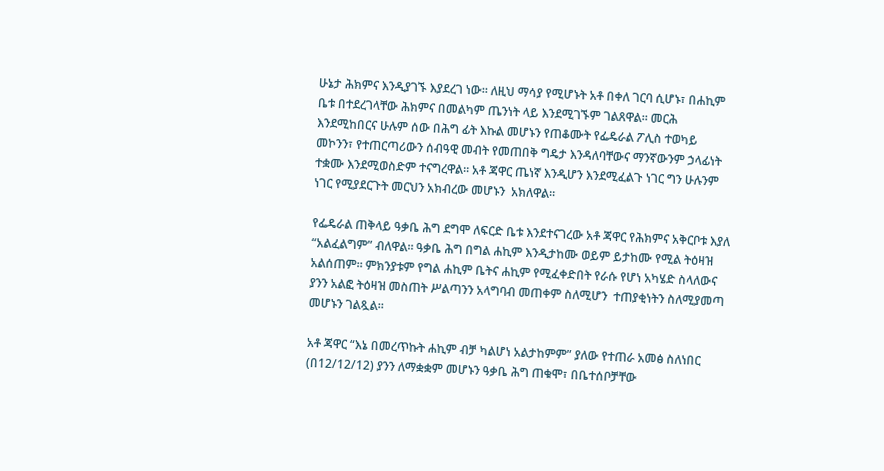ሁኔታ ሕክምና እንዲያገኙ እያደረገ ነው። ለዚህ ማሳያ የሚሆኑት አቶ በቀለ ገርባ ሲሆኑ፣ በሐኪም ቤቱ በተደረገላቸው ሕክምና በመልካም ጤንነት ላይ እንደሚገኙም ገልጸዋል። መርሕ እንደሚከበርና ሁሉም ሰው በሕግ ፊት እኩል መሆኑን የጠቆሙት የፌዴራል ፖሊስ ተወካይ መኮንን፣ የተጠርጣሪውን ሰብዓዊ መብት የመጠበቅ ግዴታ እንዳለባቸውና ማንኛውንም ኃላፊነት ተቋሙ እንደሚወስድም ተናግረዋል። አቶ ጃዋር ጤነኛ እንዲሆን እንደሚፈልጉ ነገር ግን ሁሉንም ነገር የሚያደርጉት መርህን አክብረው መሆኑን  አክለዋል።

የፌዴራል ጠቅላይ ዓቃቤ ሕግ ደግሞ ለፍርድ ቤቱ እንደተናገረው አቶ ጃዋር የሕክምና አቅርቦቱ እያለ “አልፈልግም” ብለዋል። ዓቃቤ ሕግ በግል ሐኪም እንዲታከሙ ወይም ይታከሙ የሚል ትዕዛዝ አልሰጠም። ምክንያቱም የግል ሐኪም ቤትና ሐኪም የሚፈቀድበት የራሱ የሆነ አካሄድ ስላለውና ያንን አልፎ ትዕዛዝ መስጠት ሥልጣንን አላግባብ መጠቀም ስለሚሆን  ተጠያቂነትን ስለሚያመጣ መሆኑን ገልጿል።

አቶ ጃዋር “እኔ በመረጥኩት ሐኪም ብቻ ካልሆነ አልታከምም” ያለው የተጠራ አመፅ ስለነበር (በ12/12/12) ያንን ለማቋቋም መሆኑን ዓቃቤ ሕግ ጠቁሞ፣ በቤተሰቦቻቸው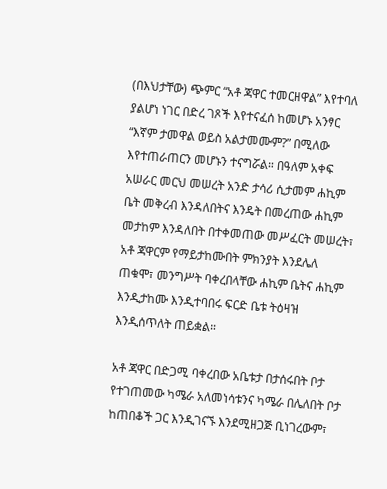(በእህታቸው) ጭምር “አቶ ጃዋር ተመርዘዋል” እየተባለ ያልሆነ ነገር በድረ ገጾች እየተናፈሰ ከመሆኑ አንፃር “እኛም ታመዋል ወይስ አልታመሙም?” በሚለው እየተጠራጠርን መሆኑን ተናግሯል። በዓለም አቀፍ አሠራር መርህ መሠረት አንድ ታሳሪ ሲታመም ሐኪም ቤት መቅረብ እንዳለበትና እንዴት በመረጠው ሐኪም መታከም እንዳለበት በተቀመጠው መሥፈርት መሠረት፣ አቶ ጃዋርም የማይታከሙበት ምክንያት እንደሌለ ጠቁሞ፣ መንግሥት ባቀረበላቸው ሐኪም ቤትና ሐኪም እንዲታከሙ እንዲተባበሩ ፍርድ ቤቱ ትዕዛዝ እንዲሰጥለት ጠይቋል።

አቶ ጃዋር በድጋሚ ባቀረበው አቤቱታ በታሰሩበት ቦታ የተገጠመው ካሜራ አለመነሳቱንና ካሜራ በሌለበት ቦታ ከጠበቆች ጋር እንዲገናኙ እንደሚዘጋጅ ቢነገረውም፣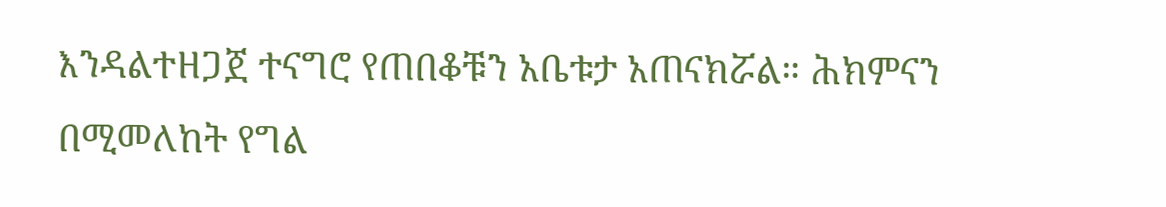እንዳልተዘጋጀ ተናግሮ የጠበቆቹን አቤቱታ አጠናክሯል። ሕክምናን በሚመለከት የግል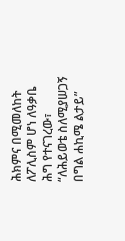ሕክምና በሚመለከት ለፖሊስም ሆነ ለዓቃቤ ሕግ የተናገረው፣ “ለሕይወቴ ስለሚያሠጋኝ በግል ሐኪሜ ልታይ”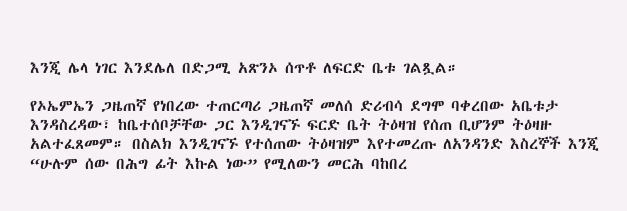እንጂ ሌላ ነገር እንደሌለ በድጋሚ አጽንኦ ሰጥቶ ለፍርድ ቤቱ ገልጿል።

የኦኤምኤን ጋዜጠኛ የነበረው ተጠርጣሪ ጋዜጠኛ መለሰ ድሪብሳ ደግሞ ባቀረበው አቤቱታ እንዳስረዳው፣ ከቤተሰቦቻቸው ጋር እንዲገናኙ ፍርድ ቤት ትዕዛዝ የሰጠ ቢሆንም ትዕዛዙ አልተፈጸመም። በስልክ እንዲገናኙ የተሰጠው ትዕዛዝም እየተመረጡ ለአንዳንድ እስረኞች እንጂ “ሁሉም ሰው በሕግ ፊት እኩል ነው” የሚለውን መርሕ ባከበረ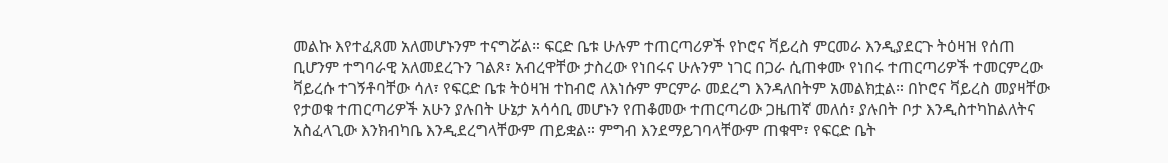መልኩ እየተፈጸመ አለመሆኑንም ተናግሯል። ፍርድ ቤቱ ሁሉም ተጠርጣሪዎች የኮሮና ቫይረስ ምርመራ እንዲያደርጉ ትዕዛዝ የሰጠ ቢሆንም ተግባራዊ አለመደረጉን ገልጾ፣ አብረዋቸው ታስረው የነበሩና ሁሉንም ነገር በጋራ ሲጠቀሙ የነበሩ ተጠርጣሪዎች ተመርምረው ቫይረሱ ተገኝቶባቸው ሳለ፣ የፍርድ ቤቱ ትዕዛዝ ተከብሮ ለእነሱም ምርምራ መደረግ እንዳለበትም አመልክቷል። በኮሮና ቫይረስ መያዛቸው የታወቁ ተጠርጣሪዎች አሁን ያሉበት ሁኔታ አሳሳቢ መሆኑን የጠቆመው ተጠርጣሪው ጋዜጠኛ መለሰ፣ ያሉበት ቦታ እንዲስተካከልለትና አስፈላጊው እንክብካቤ እንዲደረግላቸውም ጠይቋል። ምግብ እንደማይገባላቸውም ጠቁሞ፣ የፍርድ ቤት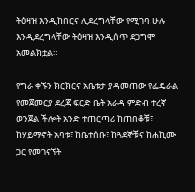ትዕዛዝ እንዲከበርና ሊደረግላቸው የሚገባ ሁሉ እንዲደረግላቸው ትዕዛዝ እንዲሰጥ ደጋግሞ አመልክቷል።

የግራ ቀኙን ክርክርና አቤቱታ ያዳመጠው የፌዴራል የመጀመርያ ደረጃ ፍርድ ቤት አራዳ ምድብ ተረኛ ወንጀል ችሎት አንድ ተጠርጣሪ ከጠበቆቹ፣ ከሃይማኖት አባቱ፣ ከቤተሰቡ፣ ከጓደኞቹና ከሐኪሙ ጋር የመገናኘት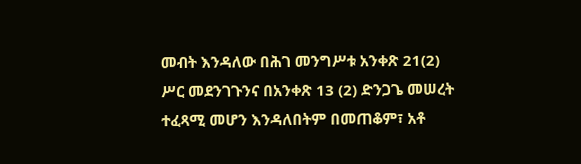መብት እንዳለው በሕገ መንግሥቱ አንቀጽ 21(2) ሥር መደንገጉንና በአንቀጽ 13 (2) ድንጋጌ መሠረት ተፈጻሚ መሆን እንዳለበትም በመጠቆም፣ አቶ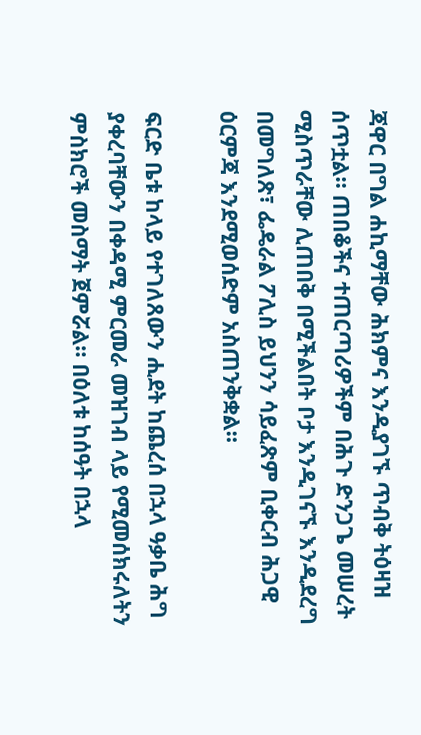ጃዋር በግል ሐኪማቸው ሕክምና እንዲያገኙ ጥብቅ ትዕዛዝ ሰጥቷል። ጠበቆችና ተጠርጣሪዎችም በሕጉ ድንጋጌ መሠረት ሚስጥራቸው ሊጠበቅ በሚችልበት ቦታ እንዲገናኙ እንዲደረግ በመግለጽ፣ ፌዴራል ፖሊስ ይህንን ሳይፈጽም ቢቀርብ ሕጋዊ ዕርምጃ እንደሚወሰድም አስጠንቅቋል።

ፍርድ ቤቱ ከላይ የተገለጸውን ሒደት ከጨረሰ በኋላ ዓቃቤ ሕግ ያቀረባቸውን በቀዳሚ ምርመራ መዝገብ ላይ የሚመሰክሩለትን ምስክሮች መስማት ጀምሯል። በዕለቱ ከሰዓት በኋላ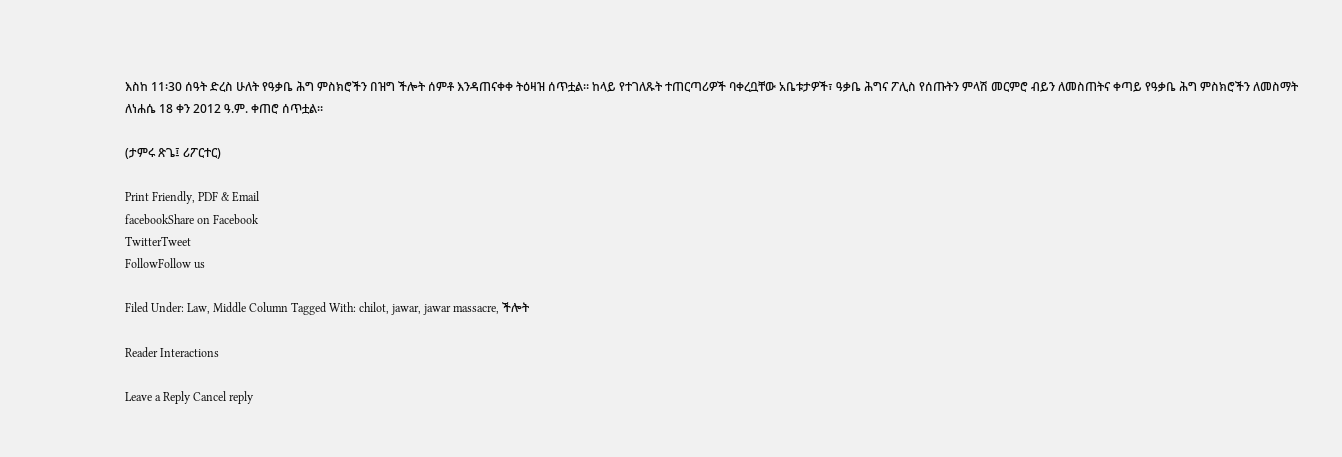እስከ 11፡30 ሰዓት ድረስ ሁለት የዓቃቤ ሕግ ምስክሮችን በዝግ ችሎት ሰምቶ እንዳጠናቀቀ ትዕዛዝ ሰጥቷል። ከላይ የተገለጹት ተጠርጣሪዎች ባቀረቧቸው አቤቱታዎች፣ ዓቃቤ ሕግና ፖሊስ የሰጡትን ምላሽ መርምሮ ብይን ለመስጠትና ቀጣይ የዓቃቤ ሕግ ምስክሮችን ለመስማት ለነሐሴ 18 ቀን 2012 ዓ.ም. ቀጠሮ ሰጥቷል።

(ታምሩ ጽጌ፤ ሪፖርተር)

Print Friendly, PDF & Email
facebookShare on Facebook
TwitterTweet
FollowFollow us

Filed Under: Law, Middle Column Tagged With: chilot, jawar, jawar massacre, ችሎት

Reader Interactions

Leave a Reply Cancel reply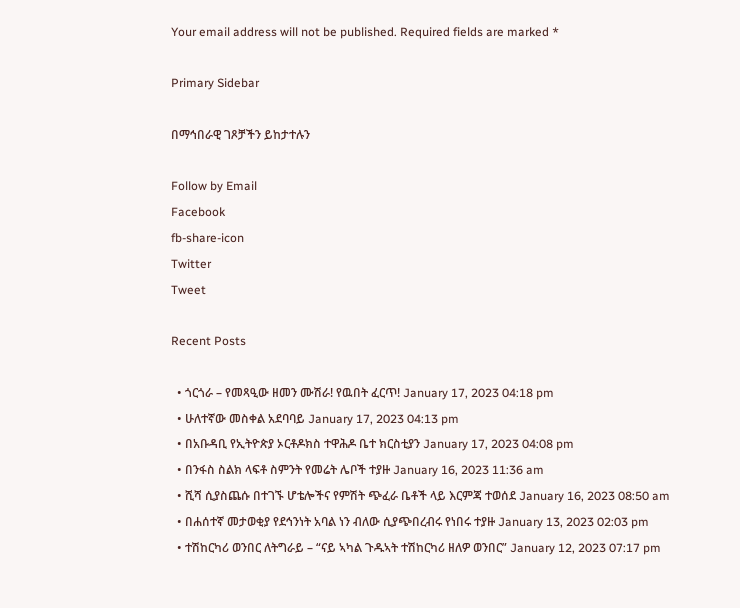Your email address will not be published. Required fields are marked *

Primary Sidebar

በማኅበራዊ ገጾቻችን ይከታተሉን

Follow by Email
Facebook
fb-share-icon
Twitter
Tweet

Recent Posts

  • ጎርጎራ – የመጻዒው ዘመን ሙሽራ! የዉበት ፈርጥ! January 17, 2023 04:18 pm
  • ሁለተኛው መስቀል አደባባይ January 17, 2023 04:13 pm
  • በአቡዳቢ የኢትዮጵያ ኦርቶዶክስ ተዋሕዶ ቤተ ክርስቲያን January 17, 2023 04:08 pm
  • በንፋስ ስልክ ላፍቶ ስምንት የመሬት ሌቦች ተያዙ January 16, 2023 11:36 am
  • ሺሻ ሲያስጨሱ በተገኙ ሆቴሎችና የምሽት ጭፈራ ቤቶች ላይ እርምጃ ተወሰደ January 16, 2023 08:50 am
  • በሐሰተኛ መታወቂያ የደኅንነት አባል ነን ብለው ሲያጭበረብሩ የነበሩ ተያዙ January 13, 2023 02:03 pm
  • ተሽከርካሪ ወንበር ለትግራይ – “ናይ ኣካል ጉዱኣት ተሽከርካሪ ዘለዎ ወንበር” January 12, 2023 07:17 pm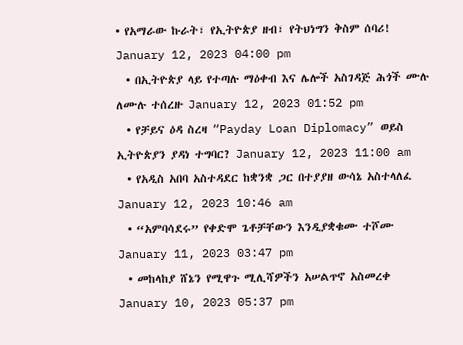• የአማራው ኩራት፣ የኢትዮጵያ ዘብ፣ የትህነግን ቅስም ሰባሪ! January 12, 2023 04:00 pm
  • በኢትዮጵያ ላይ የተጣሉ ማዕቀብ እና ሌሎች አስገዳጅ ሕጎች ሙሉ ለሙሉ ተሰረዙ January 12, 2023 01:52 pm
  • የቻይና ዕዳ ስረዛ “Payday Loan Diplomacy” ወይስ ኢትዮጵያን ያዳነ ተግባር? January 12, 2023 11:00 am
  • የአዲስ አበባ አስተዳደር ከቋንቋ ጋር በተያያዘ ውሳኔ አስተላለፈ January 12, 2023 10:46 am
  • “አምባሳደሩ” የቀድሞ ጌቶቻቸውን እንዲያቋቁሙ ተሾሙ January 11, 2023 03:47 pm
  • መከላከያ ሸኔን የሚዋጉ ሚሊሻዎችን አሠልጥኖ አስመረቀ January 10, 2023 05:37 pm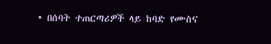• በሰባት ተጠርጣሪዎች ላይ ከባድ የሙስና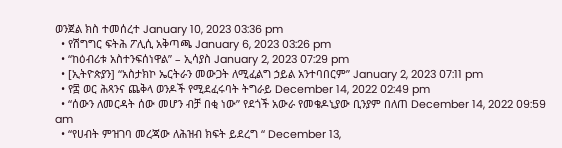ወንጀል ክስ ተመሰረተ January 10, 2023 03:36 pm
  • የሽግግር ፍትሕ ፖሊሲ አቅጣጫ January 6, 2023 03:26 pm
  • “ከዕብሪቱ አስተንፍሰነዋል” – ኢሳያስ January 2, 2023 07:29 pm
  • [ኢትዮጵያን] “አስታክኮ ኤርትራን መውጋት ለሚፈልግ ኃይል አንተባበርም” January 2, 2023 07:11 pm
  • የ፰ ወር ሕጻንና ጨቅላ ወንዶች የሚደፈሩባት ትግራይ December 14, 2022 02:49 pm
  • “ሰውን ለመርዳት ሰው መሆን ብቻ በቂ ነው” የደጎች አውራ የመቄዶኒያው ቢንያም በለጠ December 14, 2022 09:59 am
  • “የሀብት ምዝገባ መረጃው ለሕዝብ ክፍት ይደረግ “ December 13,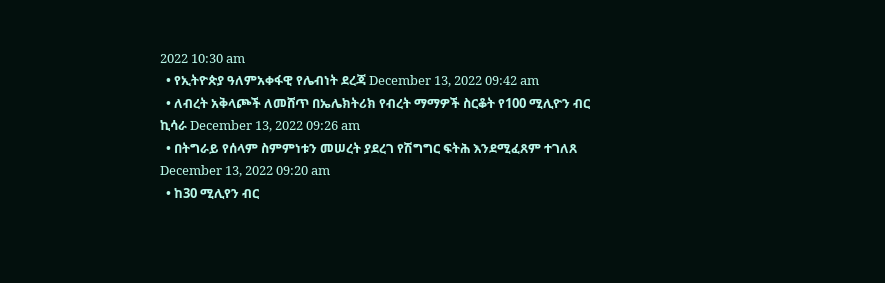2022 10:30 am
  • የኢትዮጵያ ዓለምአቀፋዊ የሌብነት ደረጃ December 13, 2022 09:42 am
  • ለብረት አቅላጮች ለመሸጥ በኤሌክትሪክ የብረት ማማዎች ስርቆት የ100 ሚሊዮን ብር ኪሳራ December 13, 2022 09:26 am
  • በትግራይ የሰላም ስምምነቱን መሠረት ያደረገ የሽግግር ፍትሕ እንደሚፈጸም ተገለጸ December 13, 2022 09:20 am
  • ከ30 ሚሊየን ብር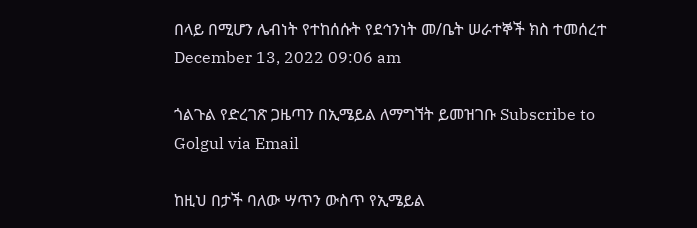በላይ በሚሆን ሌብነት የተከሰሱት የደኅንነት መ/ቤት ሠራተኞች ክስ ተመሰረተ December 13, 2022 09:06 am

ጎልጉል የድረገጽ ጋዜጣን በኢሜይል ለማግኘት ይመዝገቡ Subscribe to Golgul via Email

ከዚህ በታች ባለው ሣጥን ውስጥ የኢሜይል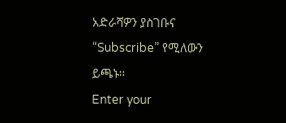አድራሻዎን ያስገቡና “Subscribe” የሚለውን ይጫኑ፡፡
Enter your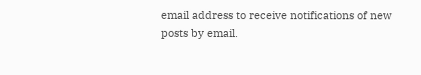email address to receive notifications of new posts by email.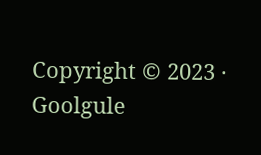Copyright © 2023 · Goolgule